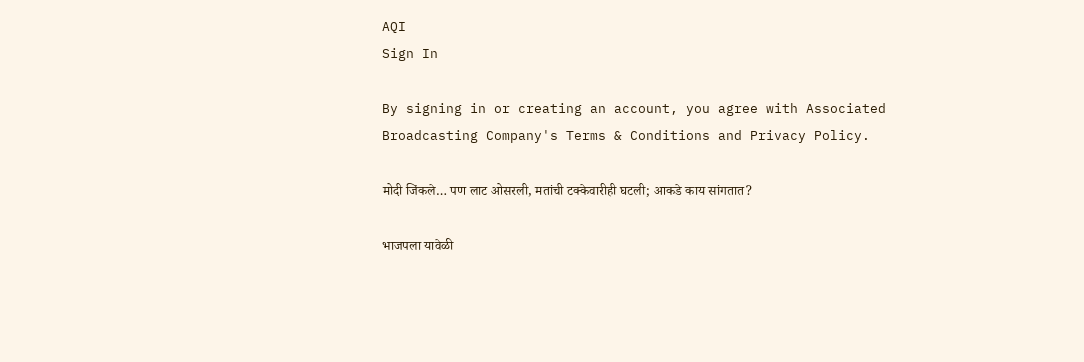AQI
Sign In

By signing in or creating an account, you agree with Associated Broadcasting Company's Terms & Conditions and Privacy Policy.

मोदी जिंकले… पण लाट ओसरली, मतांची टक्केवारीही घटली; आकडे काय सांगतात?

भाजपला यावेळी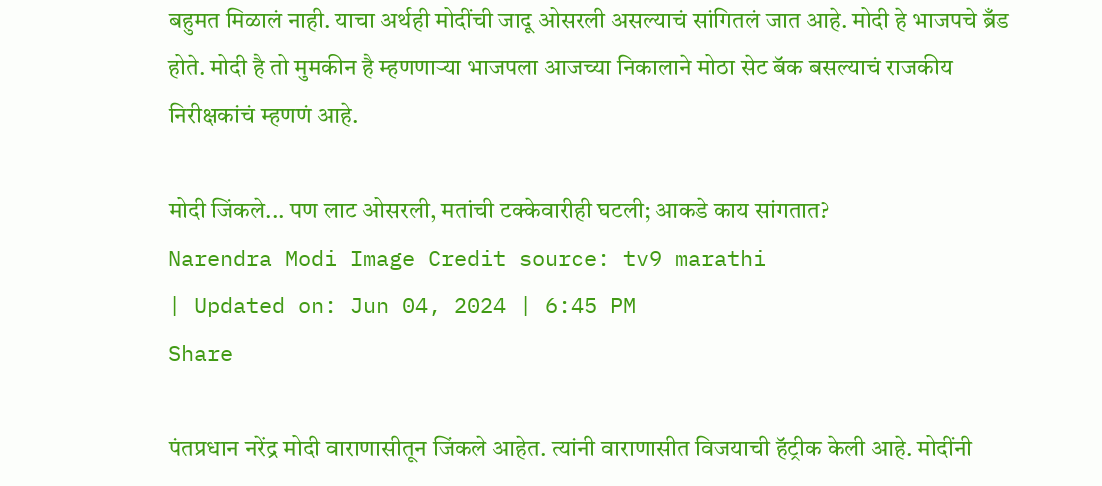बहुमत मिळालं नाही. याचा अर्थही मोदींची जादू ओसरली असल्याचं सांगितलं जात आहे. मोदी हे भाजपचे ब्रँड होते. मोदी है तो मुमकीन है म्हणणाऱ्या भाजपला आजच्या निकालाने मोठा सेट बॅक बसल्याचं राजकीय निरीक्षकांचं म्हणणं आहे.

मोदी जिंकले... पण लाट ओसरली, मतांची टक्केवारीही घटली; आकडे काय सांगतात?
Narendra Modi Image Credit source: tv9 marathi
| Updated on: Jun 04, 2024 | 6:45 PM
Share

पंतप्रधान नरेंद्र मोदी वाराणासीतून जिंकले आहेत. त्यांनी वाराणासीत विजयाची हॅट्रीक केली आहे. मोदींनी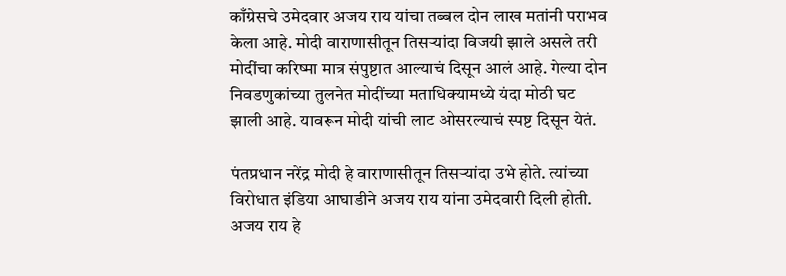काँग्रेसचे उमेदवार अजय राय यांचा तब्बल दोन लाख मतांनी पराभव केला आहे. मोदी वाराणासीतून तिसऱ्यांदा विजयी झाले असले तरी मोदींचा करिष्मा मात्र संपुष्टात आल्याचं दिसून आलं आहे. गेल्या दोन निवडणुकांच्या तुलनेत मोदींच्या मताधिक्यामध्ये यंदा मोठी घट झाली आहे. यावरून मोदी यांची लाट ओसरल्याचं स्पष्ट दिसून येतं.

पंतप्रधान नरेंद्र मोदी हे वाराणासीतून तिसऱ्यांदा उभे होते. त्यांच्या विरोधात इंडिया आघाडीने अजय राय यांना उमेदवारी दिली होती. अजय राय हे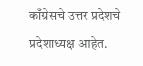काँग्रेसचे उत्तर प्रदेशचे प्रदेशाध्यक्ष आहेत.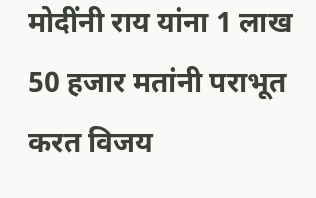मोदींनी राय यांना 1 लाख 50 हजार मतांनी पराभूत करत विजय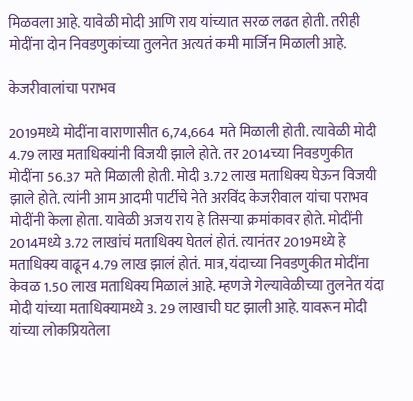मिळवला आहे. यावेळी मोदी आणि राय यांच्यात सरळ लढत होती. तरीही मोदींना दोन निवडणुकांच्या तुलनेत अत्यतं कमी मार्जिन मिळाली आहे.

केजरीवालांचा पराभव

2019मध्ये मोदींना वाराणासीत 6,74,664 मते मिळाली होती. त्यावेळी मोदी 4.79 लाख मताधिक्यांनी विजयी झाले होते. तर 2014च्या निवडणुकीत मोदींना 56.37 मते मिळाली होती. मोदी 3.72 लाख मताधिक्य घेऊन विजयी झाले होते. त्यांनी आम आदमी पार्टीचे नेते अरविंद केजरीवाल यांचा पराभव मोदींनी केला होता. यावेळी अजय राय हे तिसऱ्या क्रमांकावर होते. मोदींनी 2014मध्ये 3.72 लाखांचं मताधिक्य घेतलं होतं. त्यानंतर 2019मध्ये हे मताधिक्य वाढून 4.79 लाख झालं होतं. मात्र, यंदाच्या निवडणुकीत मोदींना केवळ 1.50 लाख मताधिक्य मिळालं आहे. म्हणजे गेल्यावेळीच्या तुलनेत यंदा मोदी यांच्या मताधिक्यामध्ये 3. 29 लाखाची घट झाली आहे. यावरून मोदी यांच्या लोकप्रियतेला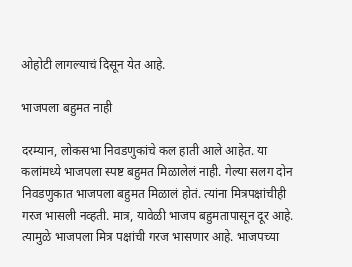ओहोटी लागल्याचं दिसून येत आहे.

भाजपला बहुमत नाही

दरम्यान, लोकसभा निवडणुकांचे कल हाती आले आहेत. या कलांमध्ये भाजपला स्पष्ट बहुमत मिळालेलं नाही. गेल्या सलग दोन निवडणुकात भाजपला बहुमत मिळालं होतं. त्यांना मित्रपक्षांचीही गरज भासली नव्हती. मात्र, यावेळी भाजप बहुमतापासून दूर आहे. त्यामुळे भाजपला मित्र पक्षांची गरज भासणार आहे. भाजपच्या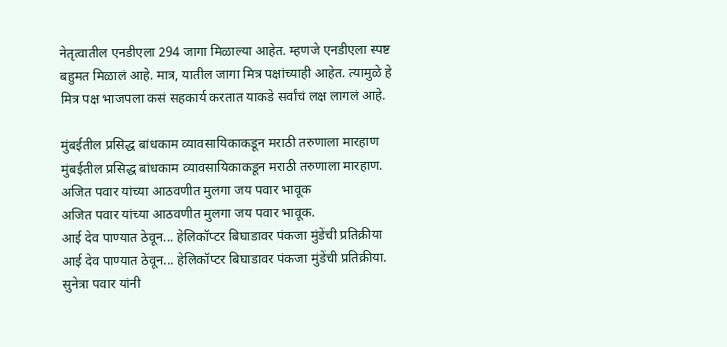नेतृत्वातील एनडीएला 294 जागा मिळाल्या आहेत. म्हणजे एनडीएला स्पष्ट बहुमत मिळालं आहे. मात्र, यातील जागा मित्र पक्षांच्याही आहेत. त्यामुळे हे मित्र पक्ष भाजपला कसं सहकार्य करतात याकडे सर्वांचं लक्ष लागलं आहे.

मुंबईतील प्रसिद्ध बांधकाम व्यावसायिकाकडून मराठी तरुणाला मारहाण
मुंबईतील प्रसिद्ध बांधकाम व्यावसायिकाकडून मराठी तरुणाला मारहाण.
अजित पवार यांच्या आठवणीत मुलगा जय पवार भावूक
अजित पवार यांच्या आठवणीत मुलगा जय पवार भावूक.
आई देव पाण्यात ठेवून... हेलिकॉप्टर बिघाडावर पंकजा मुंडेंची प्रतिक्रीया
आई देव पाण्यात ठेवून... हेलिकॉप्टर बिघाडावर पंकजा मुंडेंची प्रतिक्रीया.
सुनेत्रा पवार यांनी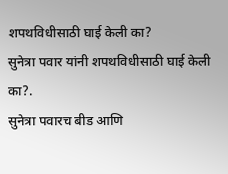शपथविधीसाठी घाई केली का?
सुनेत्रा पवार यांनी शपथविधीसाठी घाई केली का?.
सुनेत्रा पवारच बीड आणि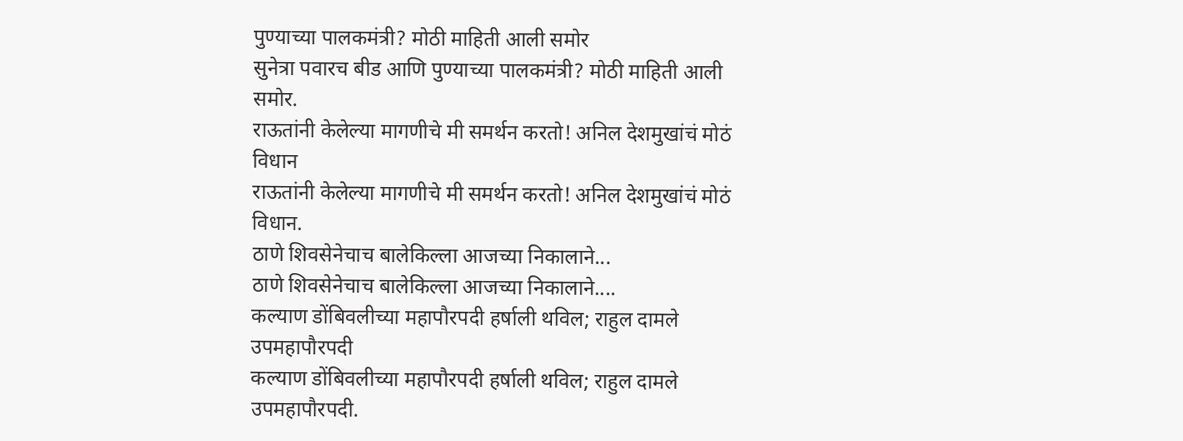पुण्याच्या पालकमंत्री? मोठी माहिती आली समोर
सुनेत्रा पवारच बीड आणि पुण्याच्या पालकमंत्री? मोठी माहिती आली समोर.
राऊतांनी केलेल्या मागणीचे मी समर्थन करतो! अनिल देशमुखांचं मोठं विधान
राऊतांनी केलेल्या मागणीचे मी समर्थन करतो! अनिल देशमुखांचं मोठं विधान.
ठाणे शिवसेनेचाच बालेकिल्ला आजच्या निकालाने...
ठाणे शिवसेनेचाच बालेकिल्ला आजच्या निकालाने....
कल्याण डोंबिवलीच्या महापौरपदी हर्षाली थविल; राहुल दामले उपमहापौरपदी
कल्याण डोंबिवलीच्या महापौरपदी हर्षाली थविल; राहुल दामले उपमहापौरपदी.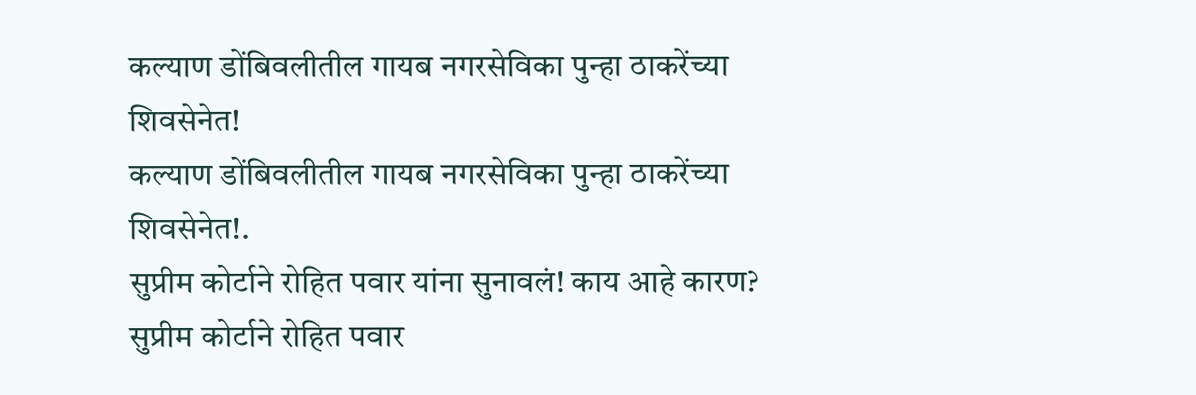कल्याण डोंबिवलीतील गायब नगरसेविका पुन्हा ठाकरेंच्या शिवसेनेत!
कल्याण डोंबिवलीतील गायब नगरसेविका पुन्हा ठाकरेंच्या शिवसेनेत!.
सुप्रीम कोर्टाने रोहित पवार यांना सुनावलं! काय आहे कारण?
सुप्रीम कोर्टाने रोहित पवार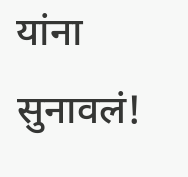यांना सुनावलं!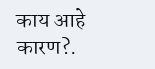काय आहे कारण?.